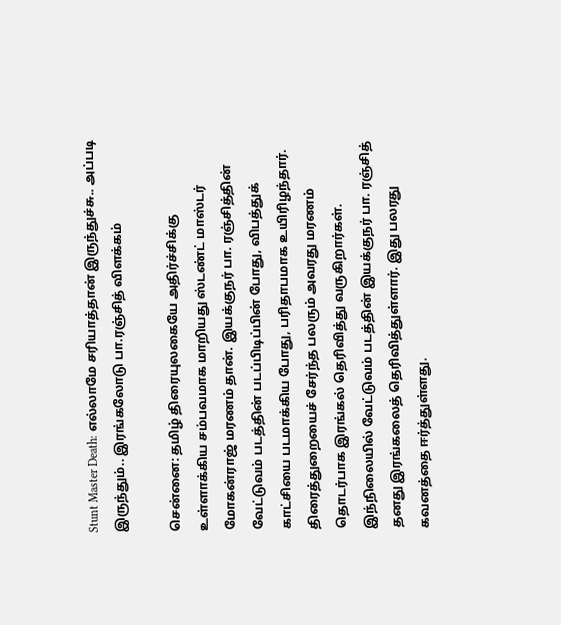Stunt Master Death: எல்லாமே சரியாத்தான் இருந்துச்சு.. அப்படி இருந்தும்.. இரங்கலோடு பா.ரஞ்சித் விளக்கம்

சென்னை: தமிழ் திரையுலகையே அதிர்ச்சிக்கு உள்ளாக்கிய சம்பவமாக மாறியது ஸ்டண்ட் மாஸ்டர் மோகன்ராஜ் மரணம் தான். இயக்குநர் பா. ரஞ்சித்தின் வேட்டுவம் படத்தின் படப்பிடிப்பின் போது, விபத்துக் காட்சியை படமாக்கிய போது, பரிதாபமாக உயிரிழந்தார். திரைத்துறையைச் சேர்ந்த பலரும் அவரது மரணம் தொடர்பாக இரங்கல் தெரிவித்து வருகிறார்கள். இந்நிலையில் வேட்டுவம் படத்தின் இயக்குநர் பா. ரஞ்சித் தனது இரங்கலைத் தெரிவித்துள்ளார். இது பலரது கவனத்தை ஈர்த்துள்ளது.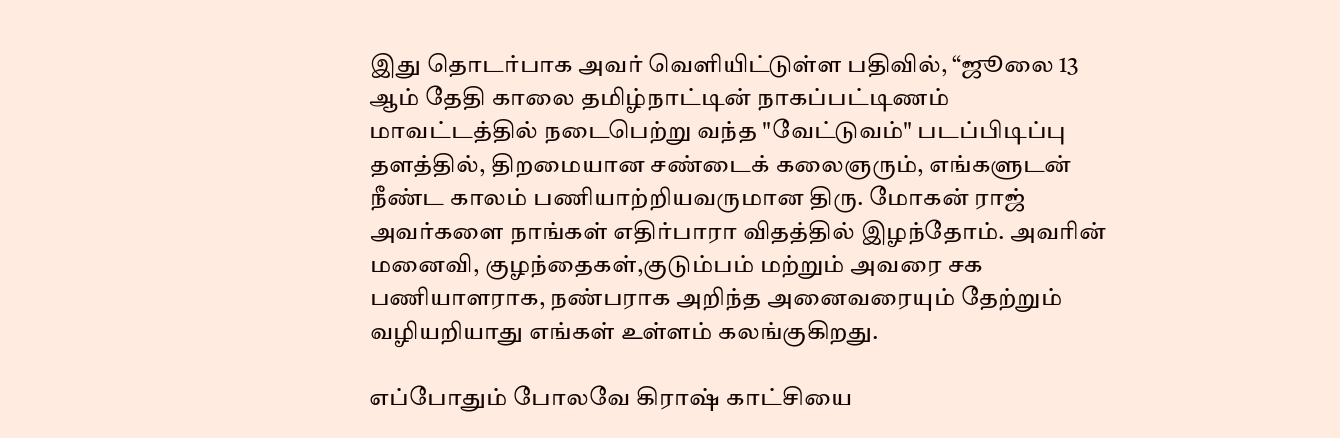இது தொடர்பாக அவர் வெளியிட்டுள்ள பதிவில், “ஜூலை 13 ஆம் தேதி காலை தமிழ்நாட்டின் நாகப்பட்டிணம் மாவட்டத்தில் நடைபெற்று வந்த "வேட்டுவம்" படப்பிடிப்பு தளத்தில், திறமையான சண்டைக் கலைஞரும், எங்களுடன் நீண்ட காலம் பணியாற்றியவருமான திரு. மோகன் ராஜ் அவர்களை நாங்கள் எதிர்பாரா விதத்தில் இழந்தோம். அவரின் மனைவி, குழந்தைகள்,குடும்பம் மற்றும் அவரை சக பணியாளராக, நண்பராக அறிந்த அனைவரையும் தேற்றும் வழியறியாது எங்கள் உள்ளம் கலங்குகிறது.

எப்போதும் போலவே கிராஷ் காட்சியை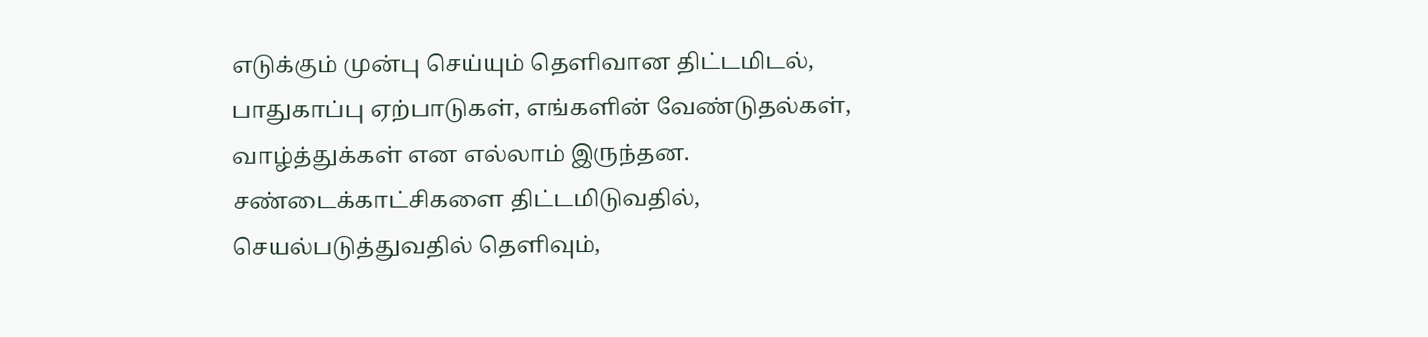எடுக்கும் முன்பு செய்யும் தெளிவான திட்டமிடல், பாதுகாப்பு ஏற்பாடுகள், எங்களின் வேண்டுதல்கள், வாழ்த்துக்கள் என எல்லாம் இருந்தன. சண்டைக்காட்சிகளை திட்டமிடுவதில், செயல்படுத்துவதில் தெளிவும்,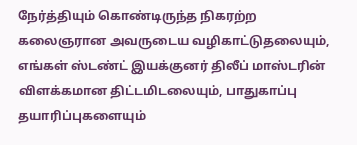நேர்த்தியும் கொண்டிருந்த நிகரற்ற கலைஞரான அவருடைய வழிகாட்டுதலையும், எங்கள் ஸ்டண்ட் இயக்குனர் திலீப் மாஸ்டரின் விளக்கமான திட்டமிடலையும், பாதுகாப்பு தயாரிப்புகளையும்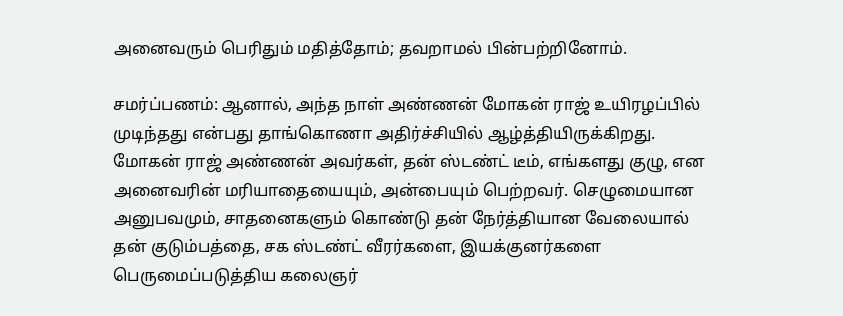அனைவரும் பெரிதும் மதித்தோம்; தவறாமல் பின்பற்றினோம்.

சமர்ப்பணம்: ஆனால், அந்த நாள் அண்ணன் மோகன் ராஜ் உயிரழப்பில் முடிந்தது என்பது தாங்கொணா அதிர்ச்சியில் ஆழ்த்தியிருக்கிறது. மோகன் ராஜ் அண்ணன் அவர்கள், தன் ஸ்டண்ட் டீம், எங்களது குழு, என அனைவரின் மரியாதையையும், அன்பையும் பெற்றவர். செழுமையான அனுபவமும், சாதனைகளும் கொண்டு தன் நேர்த்தியான வேலையால் தன் குடும்பத்தை, சக ஸ்டண்ட் வீரர்களை, இயக்குனர்களை பெருமைப்படுத்திய கலைஞர்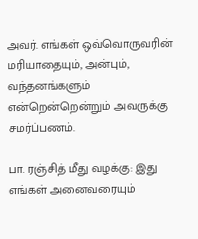அவர். எங்கள் ஒவ்வொருவரின் மரியாதையும், அன்பும், வந்தனங்களும் என்றென்றென்றும் அவருக்கு சமர்ப்பணம்.

பா. ரஞ்சித் மீது வழக்கு: இது எங்கள் அனைவரையும்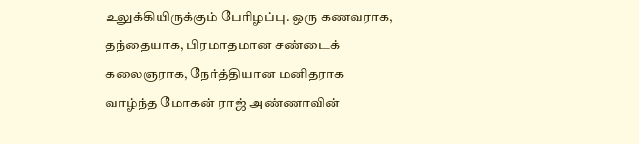உலுக்கியிருக்கும் பேரிழப்பு. ஒரு கணவராக, தந்தையாக, பிரமாதமான சண்டைக் கலைஞராக, நேர்த்தியான மனிதராக வாழ்ந்த மோகன் ராஜ் அண்ணாவின்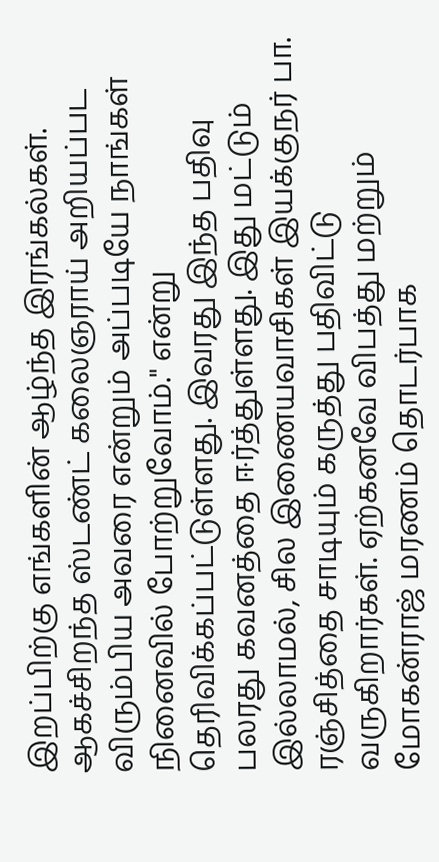இறப்பிற்கு எங்களின் ஆழ்ந்த இரங்கல்கள். ஆகச்சிறந்த ஸ்டண்ட் கலைஞராய் அறியப்பட விரும்பிய அவரை என்றும் அப்படியே நாங்கள் நினைவில் போற்றுவோம்." என்று தெரிவிக்கப்பட்டுள்ளது. இவரது இந்த பதிவு பலரது கவனத்தை ஈர்த்துள்ளது. இது மட்டும் இல்லாமல், சில இணையவாசிகள் இயக்குநர் பா. ரஞ்சித்தை சாடியும் கருத்து பதிவிட்டு வருகிறார்கள். ஏற்கனவே விபத்து மற்றும் மோகன்ராஜ் மரணம் தொடர்பாக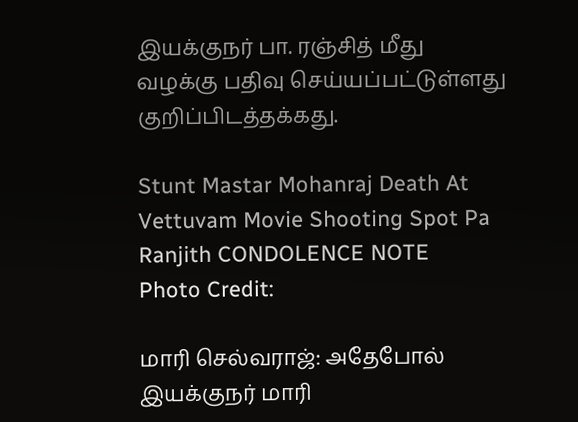இயக்குநர் பா. ரஞ்சித் மீது வழக்கு பதிவு செய்யப்பட்டுள்ளது குறிப்பிடத்தக்கது.

Stunt Mastar Mohanraj Death At Vettuvam Movie Shooting Spot Pa Ranjith CONDOLENCE NOTE
Photo Credit:

மாரி செல்வராஜ்: அதேபோல் இயக்குநர் மாரி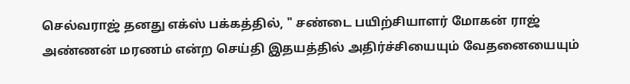செல்வராஜ் தனது எக்ஸ் பக்கத்தில், " சண்டை பயிற்சியாளர் மோகன் ராஜ் அண்ணன் மரணம் என்ற செய்தி இதயத்தில் அதிர்ச்சியையும் வேதனையையும்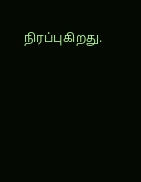நிரப்புகிறது.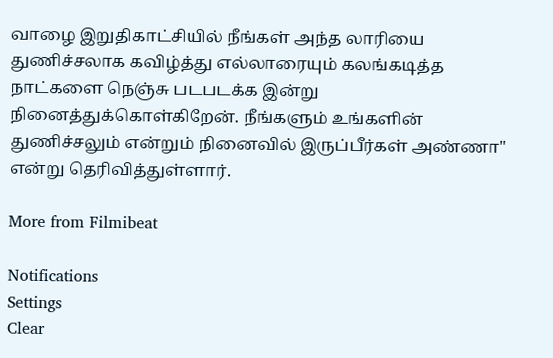வாழை இறுதிகாட்சியில் நீங்கள் அந்த லாரியை துணிச்சலாக கவிழ்த்து எல்லாரையும் கலங்கடித்த நாட்களை நெஞ்சு படபடக்க இன்று நினைத்துக்கொள்கிறேன். நீங்களும் உங்களின் துணிச்சலும் என்றும் நினைவில் இருப்பீர்கள் அண்ணா" என்று தெரிவித்துள்ளார்.

More from Filmibeat

Notifications
Settings
Clear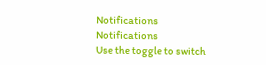Notifications
Notifications
Use the toggle to switch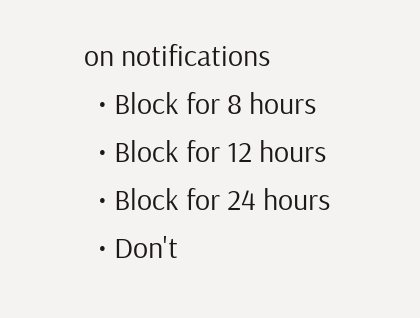on notifications
  • Block for 8 hours
  • Block for 12 hours
  • Block for 24 hours
  • Don't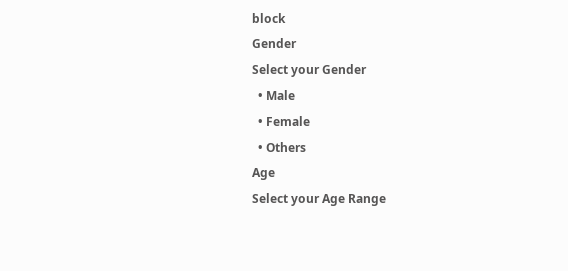block
Gender
Select your Gender
  • Male
  • Female
  • Others
Age
Select your Age Range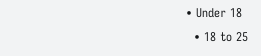• Under 18
  • 18 to 25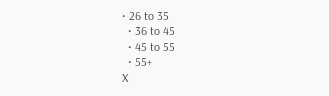• 26 to 35
  • 36 to 45
  • 45 to 55
  • 55+
X